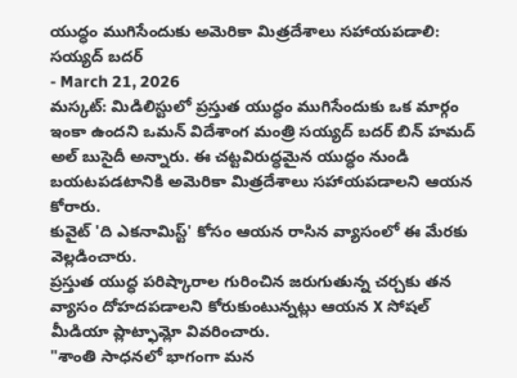యుద్ధం ముగిసేందుకు అమెరికా మిత్రదేశాలు సహాయపడాలి: సయ్యద్ బదర్
- March 21, 2026
మస్కట్: మిడిలిస్టులో ప్రస్తుత యుద్ధం ముగిసేందుకు ఒక మార్గం ఇంకా ఉందని ఒమన్ విదేశాంగ మంత్రి సయ్యద్ బదర్ బిన్ హమద్ అల్ బుసైదీ అన్నారు. ఈ చట్టవిరుద్ధమైన యుద్ధం నుండి బయటపడటానికి అమెరికా మిత్రదేశాలు సహాయపడాలని ఆయన కోరారు.
కువైట్ 'ది ఎకనామిస్ట్' కోసం ఆయన రాసిన వ్యాసంలో ఈ మేరకు వెల్లడించారు.
ప్రస్తుత యుద్ధ పరిష్కారాల గురించిన జరుగుతున్న చర్చకు తన వ్యాసం దోహదపడాలని కోరుకుంటున్నట్లు ఆయన X సోషల్ మీడియా ప్లాట్ఫామ్లో వివరించారు.
"శాంతి సాధనలో భాగంగా మన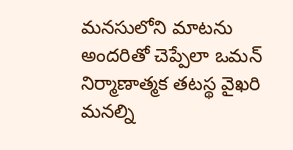మనసులోని మాటను అందరితో చెప్పేలా ఒమన్ నిర్మాణాత్మక తటస్థ వైఖరి మనల్ని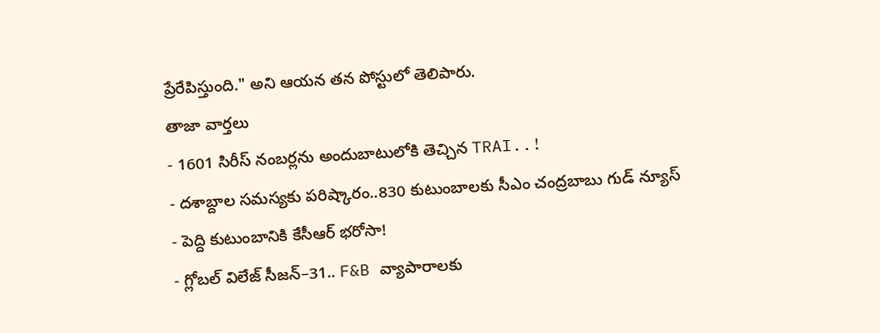ప్రేరేపిస్తుంది." అని ఆయన తన పోస్టులో తెలిపారు.
తాజా వార్తలు
- 1601 సిరీస్ నంబర్లను అందుబాటులోకి తెచ్చిన TRAI..!
- దశాబ్దాల సమస్యకు పరిష్కారం..830 కుటుంబాలకు సీఎం చంద్రబాబు గుడ్ న్యూస్
- పెద్ది కుటుంబానికి కేసీఆర్ భరోసా!
- గ్లోబల్ విలేజ్ సీజన్–31.. F&B వ్యాపారాలకు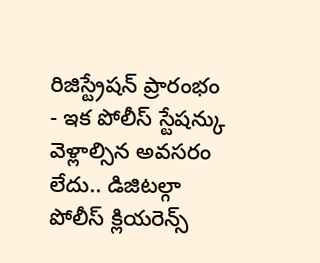రిజిస్ట్రేషన్ ప్రారంభం
- ఇక పోలీస్ స్టేషన్కు వెళ్లాల్సిన అవసరం లేదు.. డిజిటల్గా పోలీస్ క్లియరెన్స్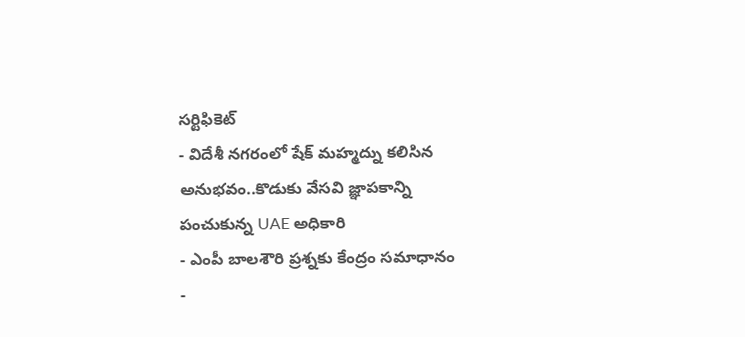సర్టిఫికెట్
- విదేశీ నగరంలో షేక్ మహ్మద్ను కలిసిన అనుభవం..కొడుకు వేసవి జ్ఞాపకాన్ని పంచుకున్న UAE అధికారి
- ఎంపీ బాలశౌరి ప్రశ్నకు కేంద్రం సమాధానం
-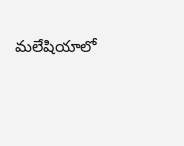మలేషియాలో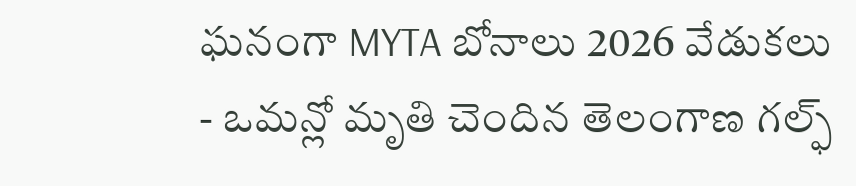ఘనంగా MYTA బోనాలు 2026 వేడుకలు
- ఒమన్లో మృతి చెందిన తెలంగాణ గల్ఫ్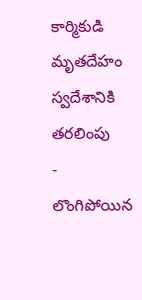కార్మికుడి మృతదేహం స్వదేశానికి తరలింపు
- లొంగిపోయిన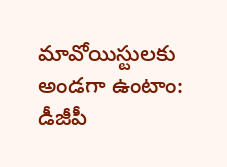మావోయిస్టులకు అండగా ఉంటాం: డీజీపీ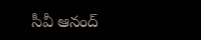సీవీ ఆనంద్